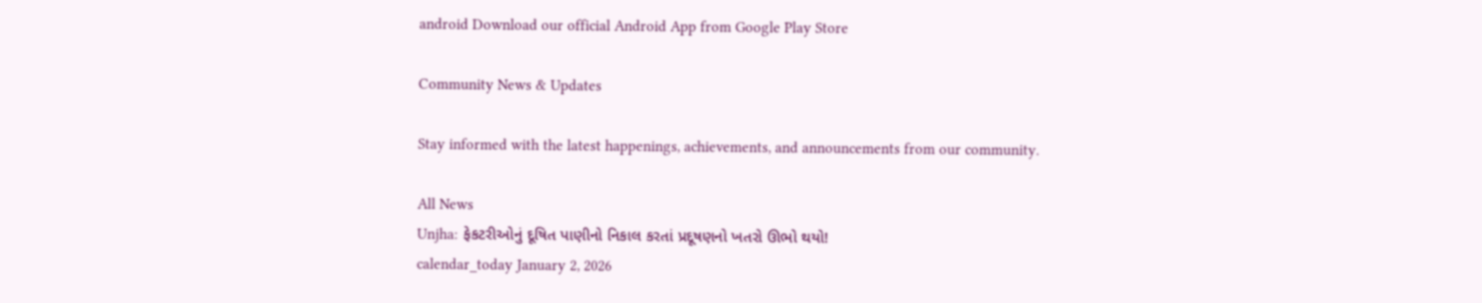android Download our official Android App from Google Play Store

Community News & Updates

Stay informed with the latest happenings, achievements, and announcements from our community.

All News
Unjha: ફેકટરીઓનું દૂષિત પાણીનો નિકાલ કરતાં પ્રદૂષણનો ખતરો ઊભો થયો!
calendar_today January 2, 2026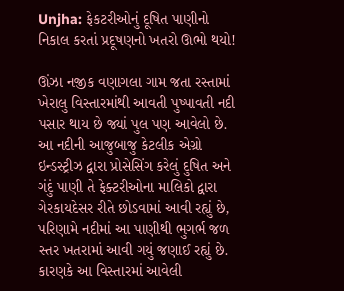Unjha: ફેકટરીઓનું દૂષિત પાણીનો નિકાલ કરતાં પ્રદૂષણનો ખતરો ઊભો થયો!

ઊંઝા નજીક વણાગલા ગામ જતા રસ્તામાં ખેરાલુ વિસ્તારમાંથી આવતી પુષ્પાવતી નદી પસાર થાય છે જ્યાં પુલ પણ આવેલો છે. આ નદીની આજુબાજુ કેટલીક એગ્રો ઇન્ડસ્ટ્રીઝ દ્વારા પ્રોસેસિંગ કરેલું દુષિત અને ગંદું પાણી તે ફેક્ટરીઓના માલિકો દ્વારા ગેરકાયદેસર રીતે છોડવામાં આવી રહ્યું છે, પરિણામે નદીમાં આ પાણીથી ભુગર્ભ જળ સ્તર ખતરામાં આવી ગયું જણાઈ રહ્યું છે. કારણકે આ વિસ્તારમાં આવેલી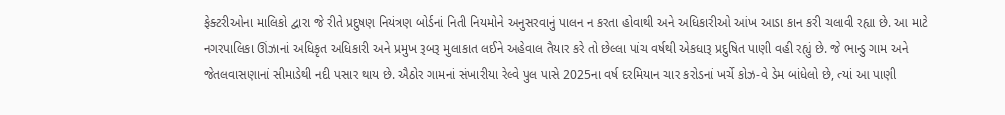ફેક્ટરીઓના માલિકો દ્વારા જે રીતે પ્રદુષણ નિયંત્રણ બોર્ડનાં નિતી નિયમોને અનુસરવાનું પાલન ન કરતા હોવાથી અને અધિકારીઓ આંખ આડા કાન કરી ચલાવી રહ્યા છે. આ માટે નગરપાલિકા ઊંઝાનાં અધિકૃત અધિકારી અને પ્રમુખ રૂબરૂ મુલાકાત લઈને અહેવાલ તૈયાર કરે તો છેલ્લા પાંચ વર્ષથી એકધારૂ પ્રદુષિત પાણી વહી રહ્યું છે. જે ભાન્ડુ ગામ અને જેતલવાસણાનાં સીમાડેથી નદી પસાર થાય છે. ઐઠોર ગામનાં સંખારીયા રેલ્વે પુલ પાસે 2025ના વર્ષ દરમિયાન ચાર કરોડનાં ખર્ચે કોઝ-વે ડેમ બાંધેલો છે, ત્યાં આ પાણી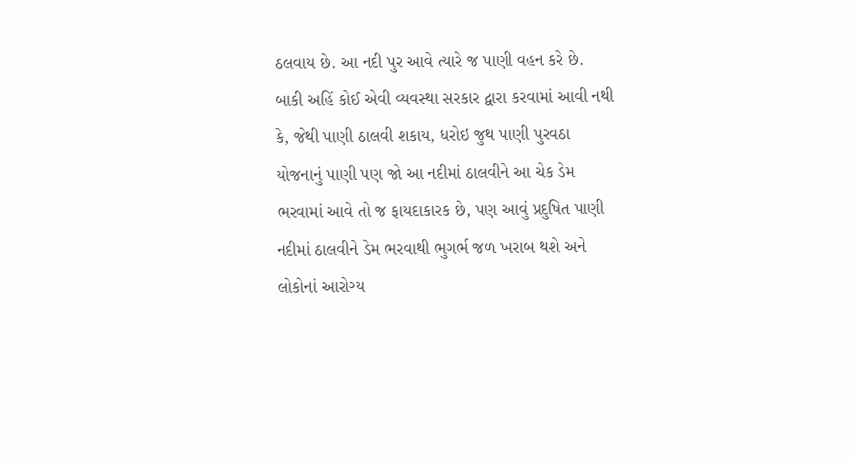ઠલવાય છે. આ નદી પુર આવે ત્યારે જ પાણી વહન કરે છે. બાકી અહિં કોઈ એવી વ્યવસ્થા સરકાર દ્વારા કરવામાં આવી નથી કે, જેથી પાણી ઠાલવી શકાય, ધરોઇ જુથ પાણી પુરવઠા યોજનાનું પાણી પણ જો આ નદીમાં ઠાલવીને આ ચેક ડેમ ભરવામાં આવે તો જ ફાયદાકારક છે, પણ આવું પ્રદુષિત પાણી નદીમાં ઠાલવીને ડેમ ભરવાથી ભુગર્ભ જળ ખરાબ થશે અને લોકોનાં આરોગ્ય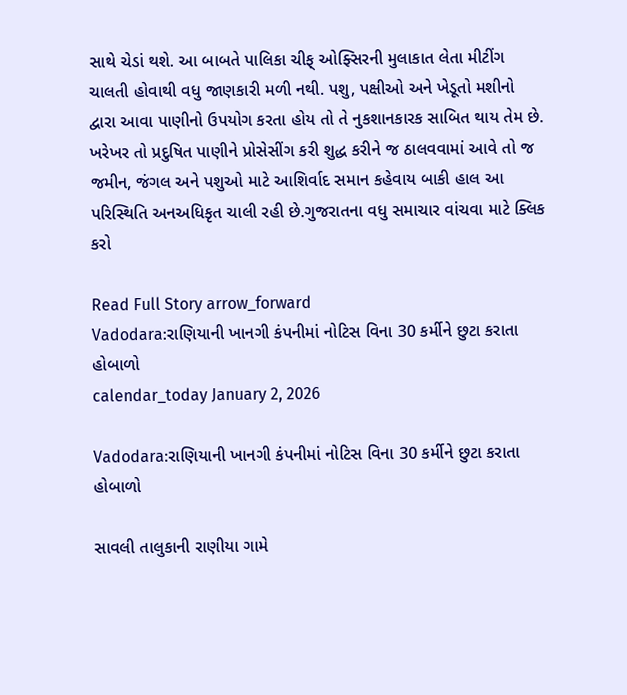સાથે ચેડાં થશે. આ બાબતે પાલિકા ચીફ્ ઓફ્સિરની મુલાકાત લેતા મીટીંગ ચાલતી હોવાથી વધુ જાણકારી મળી નથી. પશુ, પક્ષીઓ અને ખેડૂતો મશીનો દ્વારા આવા પાણીનો ઉપયોગ કરતા હોય તો તે નુકશાનકારક સાબિત થાય તેમ છે. ખરેખર તો પ્રદુષિત પાણીને પ્રોસેસીંગ કરી શુદ્ધ કરીને જ ઠાલવવામાં આવે તો જ જમીન, જંગલ અને પશુઓ માટે આશિર્વાદ સમાન કહેવાય બાકી હાલ આ પરિસ્થિતિ અનઅધિકૃત ચાલી રહી છે.ગુજરાતના વધુ સમાચાર વાંચવા માટે ક્લિક કરો

Read Full Story arrow_forward
Vadodara:રાણિયાની ખાનગી કંપનીમાં નોટિસ વિના 30 કર્મીને છુટા કરાતા હોબાળો
calendar_today January 2, 2026

Vadodara:રાણિયાની ખાનગી કંપનીમાં નોટિસ વિના 30 કર્મીને છુટા કરાતા હોબાળો

સાવલી તાલુકાની રાણીયા ગામે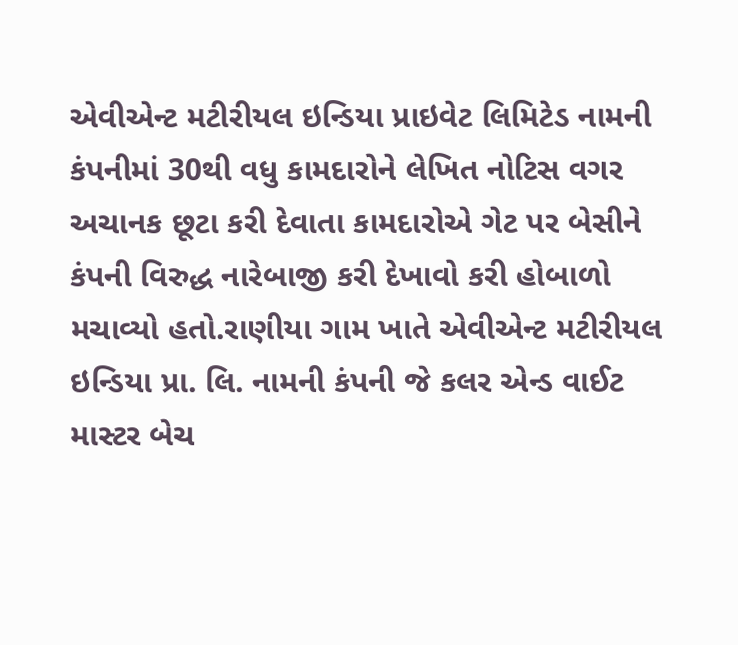એવીએન્ટ મટીરીયલ ઇન્ડિયા પ્રાઇવેટ લિમિટેડ નામની કંપનીમાં 30થી વધુ કામદારોને લેખિત નોટિસ વગર અચાનક છૂટા કરી દેવાતા કામદારોએ ગેટ પર બેસીને કંપની વિરુદ્ધ નારેબાજી કરી દેખાવો કરી હોબાળો મચાવ્યો હતો.રાણીયા ગામ ખાતે એવીએન્ટ મટીરીયલ ઇન્ડિયા પ્રા. લિ. નામની કંપની જે કલર એન્ડ વાઈટ માસ્ટર બેચ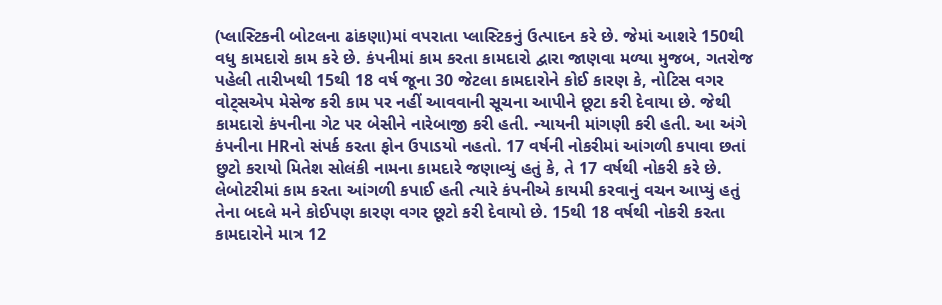(પ્લાસ્ટિકની બોટલના ઢાંકણા)માં વપરાતા પ્લાસ્ટિકનું ઉત્પાદન કરે છે. જેમાં આશરે 150થી વધુ કામદારો કામ કરે છે. કંપનીમાં કામ કરતા કામદારો દ્વારા જાણવા મળ્યા મુજબ, ગતરોજ પહેલી તારીખથી 15થી 18 વર્ષ જૂના 30 જેટલા કામદારોને કોઈ કારણ કે, નોટિસ વગર વોટ્સએપ મેસેજ કરી કામ પર નહીં આવવાની સૂચના આપીને છૂટા કરી દેવાયા છે. જેથી કામદારો કંપનીના ગેટ પર બેસીને નારેબાજી કરી હતી. ન્યાયની માંગણી કરી હતી. આ અંગે કંપનીના HRનો સંપર્ક કરતા ફોન ઉપાડયો નહતો. 17 વર્ષની નોકરીમાં આંગળી કપાવા છતાં છુટો કરાયો મિતેશ સોલંકી નામના કામદારે જણાવ્યું હતું કે, તે 17 વર્ષથી નોકરી કરે છે. લેબોટરીમાં કામ કરતા આંગળી કપાઈ હતી ત્યારે કંપનીએ કાયમી કરવાનું વચન આપ્યું હતું તેના બદલે મને કોઈપણ કારણ વગર છૂટો કરી દેવાયો છે. 15થી 18 વર્ષથી નોકરી કરતા કામદારોને માત્ર 12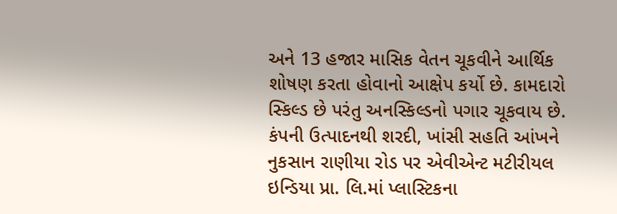અને 13 હજાર માસિક વેતન ચૂકવીને આર્થિક શોષણ કરતા હોવાનો આક્ષેપ કર્યો છે. કામદારો સ્કિલ્ડ છે પરંતુ અનસ્કિલ્ડનો પગાર ચૂકવાય છે. કંપની ઉત્પાદનથી શરદી, ખાંસી સહતિ આંખને નુકસાન રાણીયા રોડ પર એવીએન્ટ મટીરીયલ ઇન્ડિયા પ્રા. લિ.માં પ્લાસ્ટિકના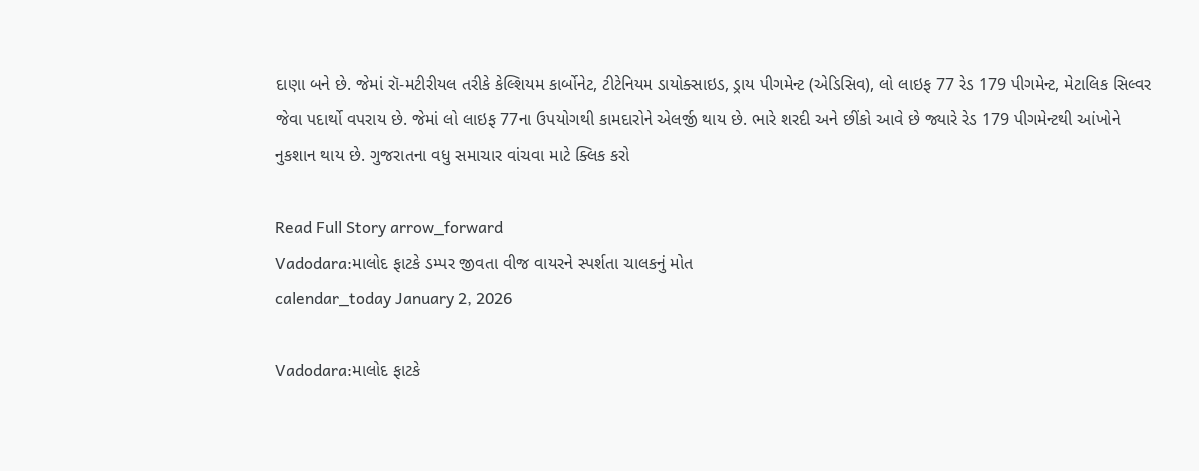દાણા બને છે. જેમાં રૉ-મટીરીયલ તરીકે કેલ્શિયમ કાર્બોનેટ, ટીટેનિયમ ડાયોક્સાઇડ, ડ્રાય પીગમેન્ટ (એડિસિવ), લો લાઇફ 77 રેડ 179 પીગમેન્ટ, મેટાલિક સિલ્વર જેવા પદાર્થો વપરાય છે. જેમાં લો લાઇફ 77ના ઉપયોગથી કામદારોને એલર્જી થાય છે. ભારે શરદી અને છીંકો આવે છે જ્યારે રેડ 179 પીગમેન્ટથી આંખોને નુકશાન થાય છે. ગુજરાતના વધુ સમાચાર વાંચવા માટે ક્લિક કરો

Read Full Story arrow_forward
Vadodara:માલોદ ફાટકે ડમ્પર જીવતા વીજ વાયરને સ્પર્શતા ચાલકનું મોત
calendar_today January 2, 2026

Vadodara:માલોદ ફાટકે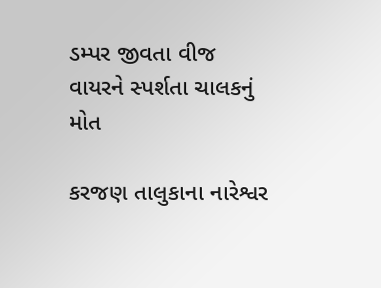ડમ્પર જીવતા વીજ વાયરને સ્પર્શતા ચાલકનું મોત

કરજણ તાલુકાના નારેશ્વર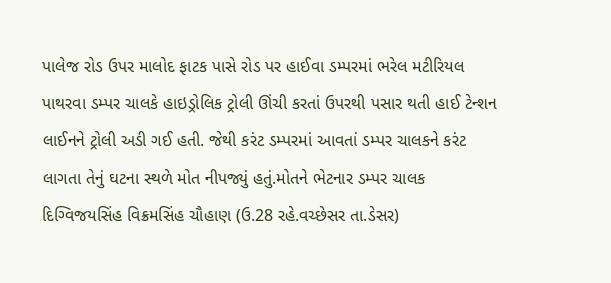પાલેજ રોડ ઉપર માલોદ ફાટક પાસે રોડ પર હાઈવા ડમ્પરમાં ભરેલ મટીરિયલ પાથરવા ડમ્પર ચાલકે હાઇડ્રોલિક ટ્રોલી ઊંચી કરતાં ઉપરથી પસાર થતી હાઈ ટેન્શન લાઈનને ટ્રોલી અડી ગઈ હતી. જેથી કરંટ ડમ્પરમાં આવતાં ડમ્પર ચાલકને કરંટ લાગતા તેનું ઘટના સ્થળે મોત નીપજ્યું હતું.મોતને ભેટનાર ડમ્પર ચાલક દિગ્વિજયસિંહ વિક્રમસિંહ ચૌહાણ (ઉ.28 રહે.વચ્છેસર તા.ડેસર)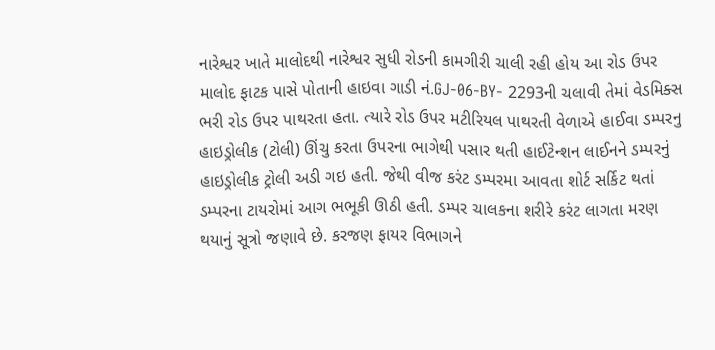નારેશ્વર ખાતે માલોદથી નારેશ્વર સુધી રોડની કામગીરી ચાલી રહી હોય આ રોડ ઉપર માલોદ ફાટક પાસે પોતાની હાઇવા ગાડી નં.GJ-06-BY- 2293ની ચલાવી તેમાં વેડમિક્સ ભરી રોડ ઉપર પાથરતા હતા. ત્યારે રોડ ઉપર મટીરિયલ પાથરતી વેળાએ હાઈવા ડમ્પરનુ હાઇડ્રોલીક (ટોલી) ઊંચુ કરતા ઉપરના ભાગેથી પસાર થતી હાઈટેન્શન લાઈનને ડમ્પરનું હાઇડ્રોલીક ટ્રોલી અડી ગઇ હતી. જેથી વીજ કરંટ ડમ્પરમા આવતા શોર્ટ સર્કિટ થતાં ડમ્પરના ટાયરોમાં આગ ભભૂકી ઊઠી હતી. ડમ્પર ચાલકના શરીરે કરંટ લાગતા મરણ થયાનું સૂત્રો જણાવે છે. કરજણ ફાયર વિભાગને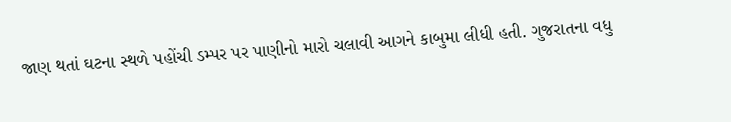જાણ થતાં ઘટના સ્થળે પહોંચી ડમ્પર પર પાણીનો મારો ચલાવી આગને કાબુમા લીધી હતી. ગુજરાતના વધુ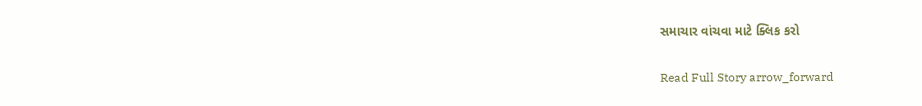સમાચાર વાંચવા માટે ક્લિક કરો

Read Full Story arrow_forward